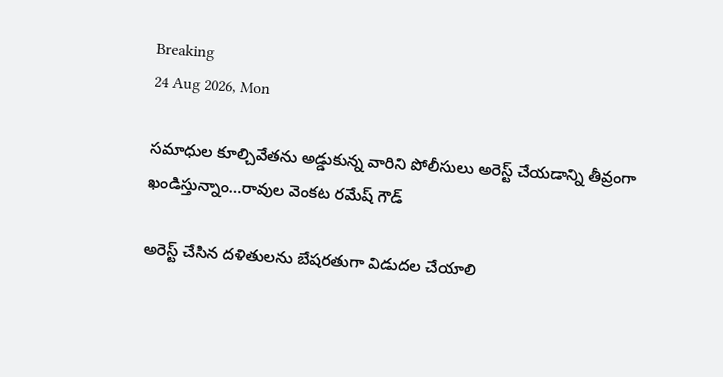Breaking
24 Aug 2026, Mon

సమాధుల కూల్చివేతను అడ్డుకున్న వారిని పోలీసులు అరెస్ట్ చేయడాన్ని తీవ్రంగా ఖండిస్తున్నాం…రావుల వెంకట రమేష్ గౌడ్

అరెస్ట్ చేసిన దళితులను బేషరతుగా విడుదల చేయాలి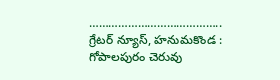…………………………………..
గ్రేటర్ న్యూస్, హనుమకొండ : గోపాలపురం చెరువు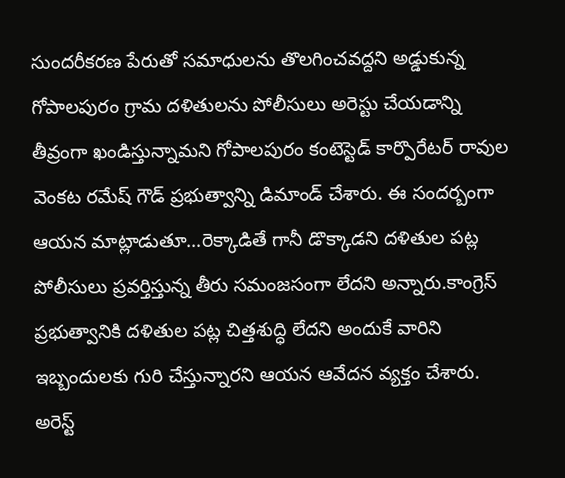సుందరీకరణ పేరుతో సమాధులను తొలగించవద్దని అడ్డుకున్న గోపాలపురం గ్రామ దళితులను పోలీసులు అరెస్టు చేయడాన్ని తీవ్రంగా ఖండిస్తున్నామని గోపాలపురం కంటెస్టెడ్ కార్పొరేటర్ రావుల వెంకట రమేష్ గౌడ్ ప్రభుత్వాన్ని డిమాండ్ చేశారు. ఈ సందర్బంగా ఆయన మాట్లాడుతూ…రెక్కాడితే గానీ డొక్కాడని దళితుల పట్ల పోలీసులు ప్రవర్తిస్తున్న తీరు సమంజసంగా లేదని అన్నారు.కాంగ్రెస్ ప్రభుత్వానికి దళితుల పట్ల చిత్తశుద్ధి లేదని అందుకే వారిని ఇబ్బందులకు గురి చేస్తున్నారని ఆయన ఆవేదన వ్యక్తం చేశారు.
అరెస్ట్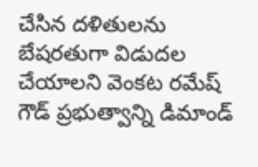చేసిన దళితులను బేషరతుగా విడుదల చేయాలని వెంకట రమేష్ గౌడ్ ప్రభుత్వాన్ని డిమాండ్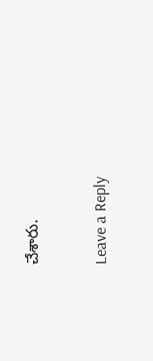చేశారు.

Leave a Reply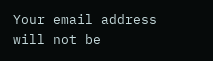Your email address will not be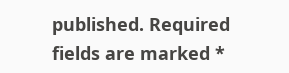published. Required fields are marked *